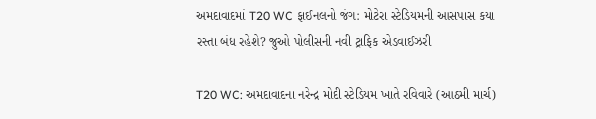અમદાવાદમાં T20 WC ફાઈનલનો જંગ: મોટેરા સ્ટેડિયમની આસપાસ કયા રસ્તા બંધ રહેશે? જુઓ પોલીસની નવી ટ્રાફિક એડવાઈઝરી

T20 WC: અમદાવાદના નરેન્દ્ર મોદી સ્ટેડિયમ ખાતે રવિવારે (આઠમી માર્ચ)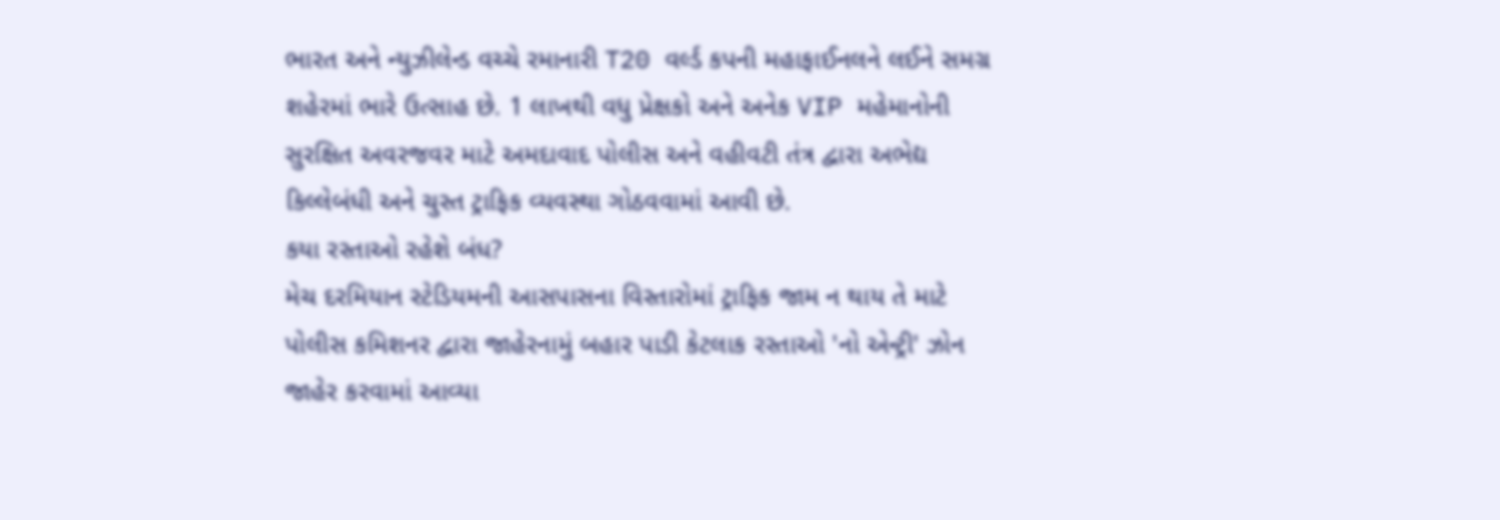ભારત અને ન્યુઝીલેન્ડ વચ્ચે રમાનારી T20 વર્લ્ડ કપની મહાફાઈનલને લઈને સમગ્ર શહેરમાં ભારે ઉત્સાહ છે. 1 લાખથી વધુ પ્રેક્ષકો અને અનેક VIP મહેમાનોની સુરક્ષિત અવરજવર માટે અમદાવાદ પોલીસ અને વહીવટી તંત્ર દ્વારા અભેદ્ય કિલ્લેબંધી અને ચુસ્ત ટ્રાફિક વ્યવસ્થા ગોઠવવામાં આવી છે.
કયા રસ્તાઓ રહેશે બંધ?
મેચ દરમિયાન સ્ટેડિયમની આસપાસના વિસ્તારોમાં ટ્રાફિક જામ ન થાય તે માટે પોલીસ કમિશનર દ્વારા જાહેરનામું બહાર પાડી કેટલાક રસ્તાઓ 'નો એન્ટ્રી' ઝોન જાહેર કરવામાં આવ્યા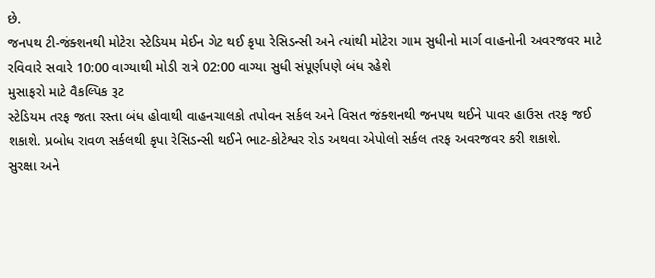છે.
જનપથ ટી-જંક્શનથી મોટેરા સ્ટેડિયમ મેઈન ગેટ થઈ કૃપા રેસિડન્સી અને ત્યાંથી મોટેરા ગામ સુધીનો માર્ગ વાહનોની અવરજવર માટે રવિવારે સવારે 10:00 વાગ્યાથી મોડી રાત્રે 02:00 વાગ્યા સુધી સંપૂર્ણપણે બંધ રહેશે
મુસાફરો માટે વૈકલ્પિક રૂટ
સ્ટેડિયમ તરફ જતા રસ્તા બંધ હોવાથી વાહનચાલકો તપોવન સર્કલ અને વિસત જંક્શનથી જનપથ થઈને પાવર હાઉસ તરફ જઈ શકાશે. પ્રબોધ રાવળ સર્કલથી કૃપા રેસિડન્સી થઈને ભાટ-કોટેશ્વર રોડ અથવા એપોલો સર્કલ તરફ અવરજવર કરી શકાશે.
સુરક્ષા અને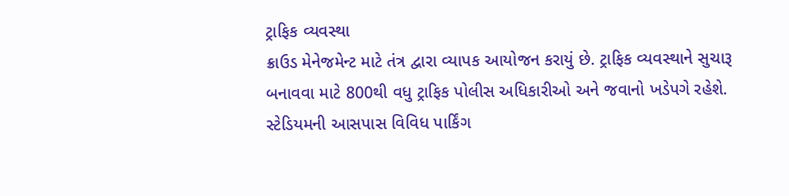ટ્રાફિક વ્યવસ્થા
ક્રાઉડ મેનેજમેન્ટ માટે તંત્ર દ્વારા વ્યાપક આયોજન કરાયું છે. ટ્રાફિક વ્યવસ્થાને સુચારૂ બનાવવા માટે 800થી વધુ ટ્રાફિક પોલીસ અધિકારીઓ અને જવાનો ખડેપગે રહેશે. સ્ટેડિયમની આસપાસ વિવિધ પાર્કિંગ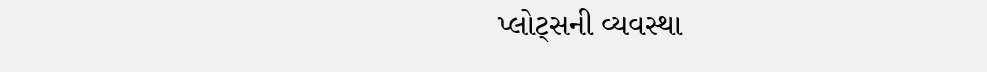પ્લોટ્સની વ્યવસ્થા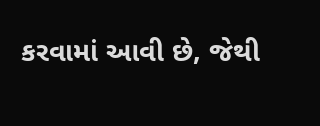કરવામાં આવી છે, જેથી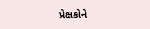પ્રેક્ષકોને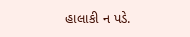હાલાકી ન પડે.